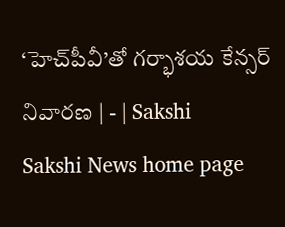‘హెచ్‌పీవీ’తో గర్భాశయ కేన్సర్‌ నివారణ | - | Sakshi
Sakshi News home page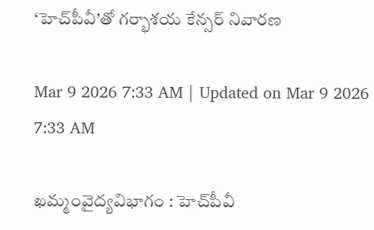‘హెచ్‌పీవీ’తో గర్భాశయ కేన్సర్‌ నివారణ

Mar 9 2026 7:33 AM | Updated on Mar 9 2026 7:33 AM

ఖమ్మంవైద్యవిభాగం : హెచ్‌పీవీ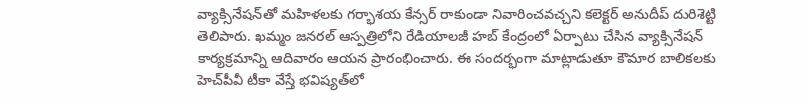వ్యాక్సినేషన్‌తో మహిళలకు గర్భాశయ కేన్సర్‌ రాకుండా నివారించవచ్చని కలెక్టర్‌ అనుదీప్‌ దురిశెట్టి తెలిపారు. ఖమ్మం జనరల్‌ ఆస్పత్రిలోని రేడియాలజీ హబ్‌ కేంద్రంలో ఏర్పాటు చేసిన వ్యాక్సినేషన్‌ కార్యక్రమాన్ని ఆదివారం ఆయన ప్రారంభించారు. ఈ సందర్భంగా మాట్లాడుతూ కౌమార బాలికలకు హెచ్‌పీవీ టీకా వేస్తే భవిష్యత్‌లో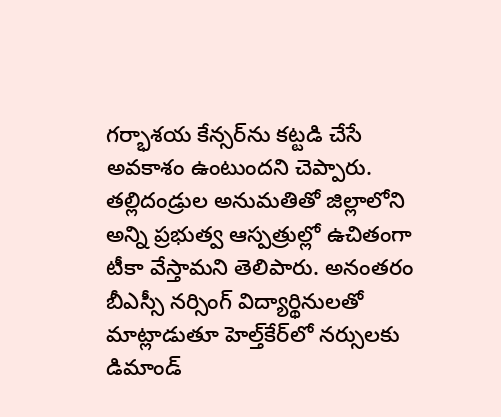గర్భాశయ కేన్సర్‌ను కట్టడి చేసే అవకాశం ఉంటుందని చెప్పారు. తల్లిదండ్రుల అనుమతితో జిల్లాలోని అన్ని ప్రభుత్వ ఆస్పత్రుల్లో ఉచితంగా టీకా వేస్తామని తెలిపారు. అనంతరం బీఎస్సీ నర్సింగ్‌ విద్యార్థినులతో మాట్లాడుతూ హెల్త్‌కేర్‌లో నర్సులకు డిమాండ్‌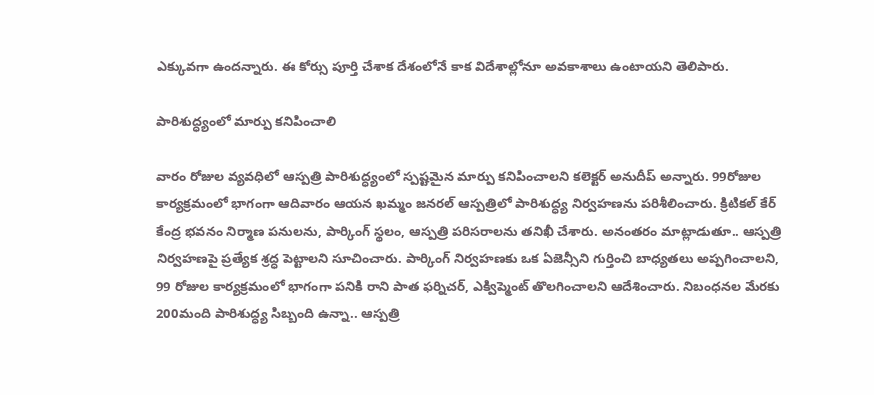ఎక్కువగా ఉందన్నారు. ఈ కోర్సు పూర్తి చేశాక దేశంలోనే కాక విదేశాల్లోనూ అవకాశాలు ఉంటాయని తెలిపారు.

పారిశుద్ధ్యంలో మార్పు కనిపించాలి

వారం రోజుల వ్యవధిలో ఆస్పత్రి పారిశుద్ధ్యంలో స్పష్టమైన మార్పు కనిపించాలని కలెక్టర్‌ అనుదీప్‌ అన్నారు. 99రోజుల కార్యక్రమంలో భాగంగా ఆదివారం ఆయన ఖమ్మం జనరల్‌ ఆస్పత్రిలో పారిశుద్ధ్య నిర్వహణను పరిశీలించారు. క్రిటికల్‌ కేర్‌ కేంద్ర భవనం నిర్మాణ పనులను, పార్కింగ్‌ స్థలం, ఆస్పత్రి పరిసరాలను తనిఖీ చేశారు. అనంతరం మాట్లాడుతూ.. ఆస్పత్రి నిర్వహణపై ప్రత్యేక శ్రద్ధ పెట్టాలని సూచించారు. పార్కింగ్‌ నిర్వహణకు ఒక ఏజెన్సీని గుర్తించి బాధ్యతలు అప్పగించాలని, 99 రోజుల కార్యక్రమంలో భాగంగా పనికి రాని పాత ఫర్నిచర్‌, ఎక్విప్మెంట్‌ తొలగించాలని ఆదేశించారు. నిబంధనల మేరకు 200మంది పారిశుద్ధ్య సిబ్బంది ఉన్నా.. ఆస్పత్రి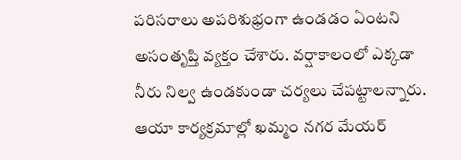పరిసరాలు అపరిశుభ్రంగా ఉండడం ఏంటని అసంతృప్తి వ్యక్తం చేశారు. వర్షాకాలంలో ఎక్కడా నీరు నిల్వ ఉండకుండా చర్యలు చేపట్టాలన్నారు. ఆయా కార్యక్రమాల్లో ఖమ్మం నగర మేయర్‌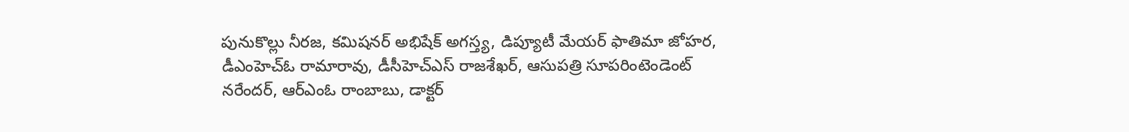పునుకొల్లు నీరజ, కమిషనర్‌ అభిషేక్‌ అగస్త్య, డిప్యూటీ మేయర్‌ ఫాతిమా జోహర, డీఎంహెచ్‌ఓ రామారావు, డీసీహెచ్‌ఎస్‌ రాజశేఖర్‌, ఆసుపత్రి సూపరింటెండెంట్‌ నరేందర్‌, ఆర్‌ఎంఓ రాంబాబు, డాక్టర్‌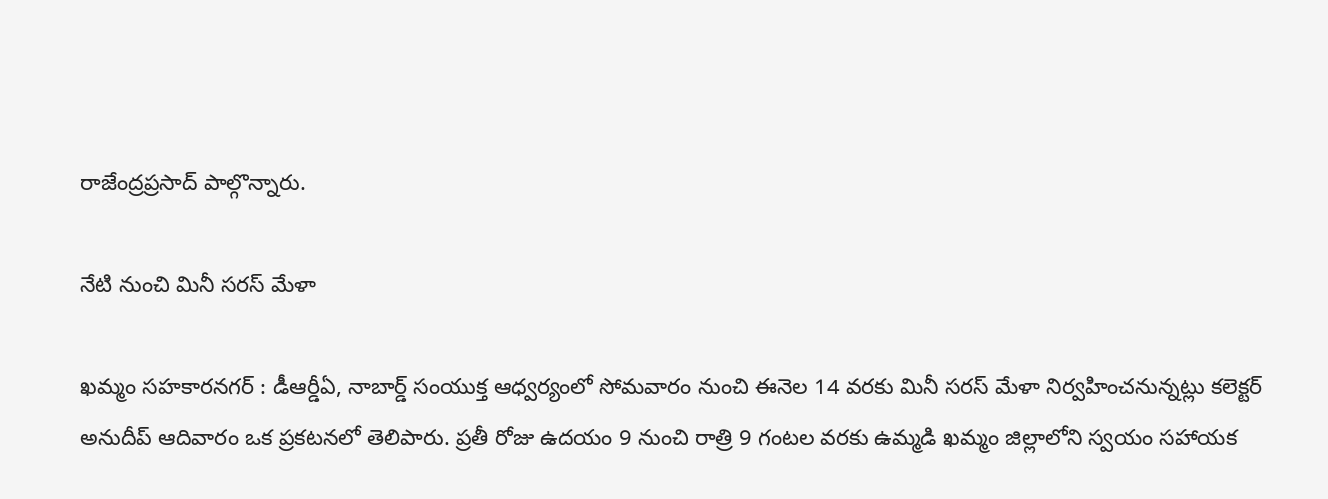రాజేంద్రప్రసాద్‌ పాల్గొన్నారు.

నేటి నుంచి మినీ సరస్‌ మేళా

ఖమ్మం సహకారనగర్‌ : డీఆర్డీఏ, నాబార్డ్‌ సంయుక్త ఆధ్వర్యంలో సోమవారం నుంచి ఈనెల 14 వరకు మినీ సరస్‌ మేళా నిర్వహించనున్నట్లు కలెక్టర్‌ అనుదీప్‌ ఆదివారం ఒక ప్రకటనలో తెలిపారు. ప్రతీ రోజు ఉదయం 9 నుంచి రాత్రి 9 గంటల వరకు ఉమ్మడి ఖమ్మం జిల్లాలోని స్వయం సహాయక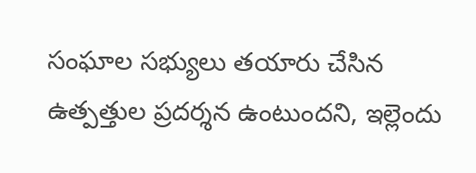సంఘాల సభ్యులు తయారు చేసిన ఉత్పత్తుల ప్రదర్శన ఉంటుందని, ఇల్లెందు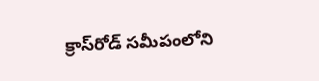క్రాస్‌రోడ్‌ సమీపంలోని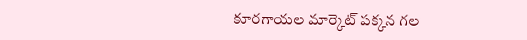కూరగాయల మార్కెట్‌ పక్కన గల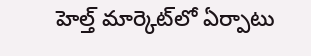హెల్త్‌ మార్కెట్‌లో ఏర్పాటు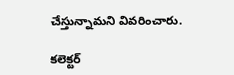చేస్తున్నామని వివరించారు.

కలెక్టర్‌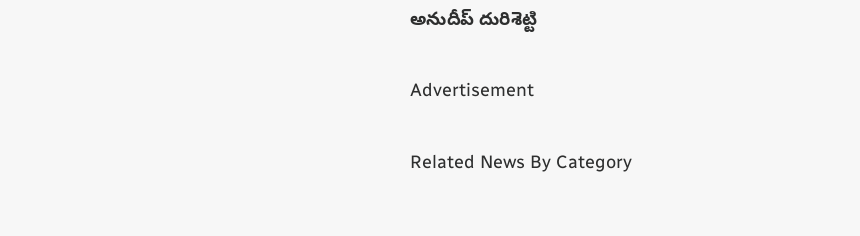అనుదీప్‌ దురిశెట్టి

Advertisement

Related News By Category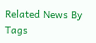Related News By Tags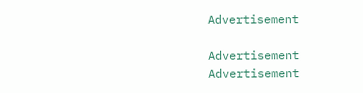Advertisement

Advertisement
Advertisement